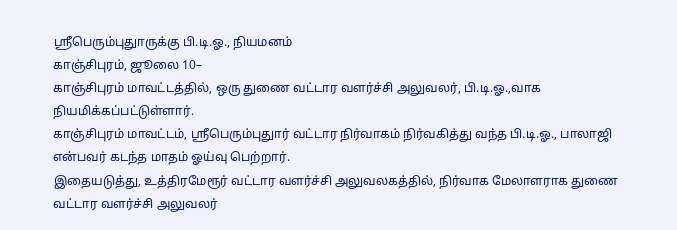ஸ்ரீபெரும்புதுாருக்கு பி.டி.ஓ., நியமனம்
காஞ்சிபுரம், ஜூலை 10–
காஞ்சிபுரம் மாவட்டத்தில், ஒரு துணை வட்டார வளர்ச்சி அலுவலர், பி.டி.ஓ.,வாக நியமிக்கப்பட்டுள்ளார்.
காஞ்சிபுரம் மாவட்டம், ஸ்ரீபெரும்புதுார் வட்டார நிர்வாகம் நிர்வகித்து வந்த பி.டி.ஓ., பாலாஜி என்பவர் கடந்த மாதம் ஓய்வு பெற்றார்.
இதையடுத்து, உத்திரமேரூர் வட்டார வளர்ச்சி அலுவலகத்தில், நிர்வாக மேலாளராக துணை வட்டார வளர்ச்சி அலுவலர்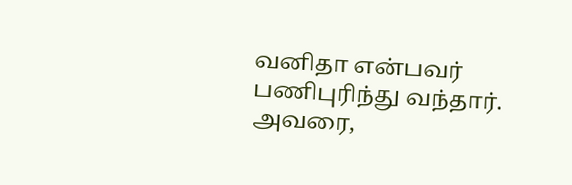வனிதா என்பவர் பணிபுரிந்து வந்தார்.
அவரை,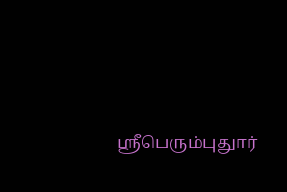ஸ்ரீபெரும்புதுார்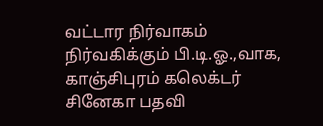வட்டார நிர்வாகம் நிர்வகிக்கும் பி.டி.ஓ.,வாக, காஞ்சிபுரம் கலெக்டர் சினேகா பதவி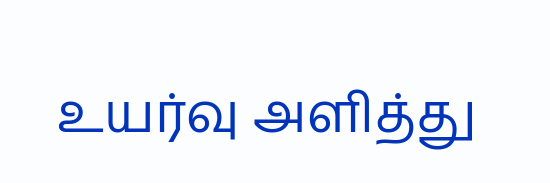உயர்வு அளித்து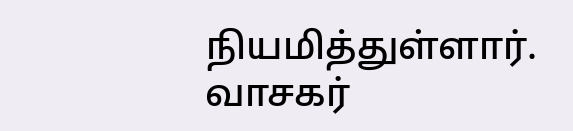நியமித்துள்ளார்.
வாசகர்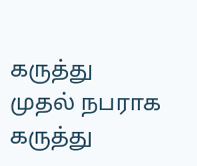கருத்து
முதல் நபராக கருத்து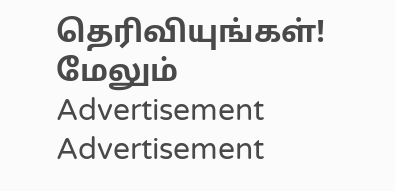தெரிவியுங்கள்!
மேலும்
Advertisement
Advertisement